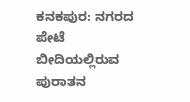ಕನಕಪುರ: ನಗರದ ಪೇಟೆ ಬೀದಿಯಲ್ಲಿರುವ ಪುರಾತನ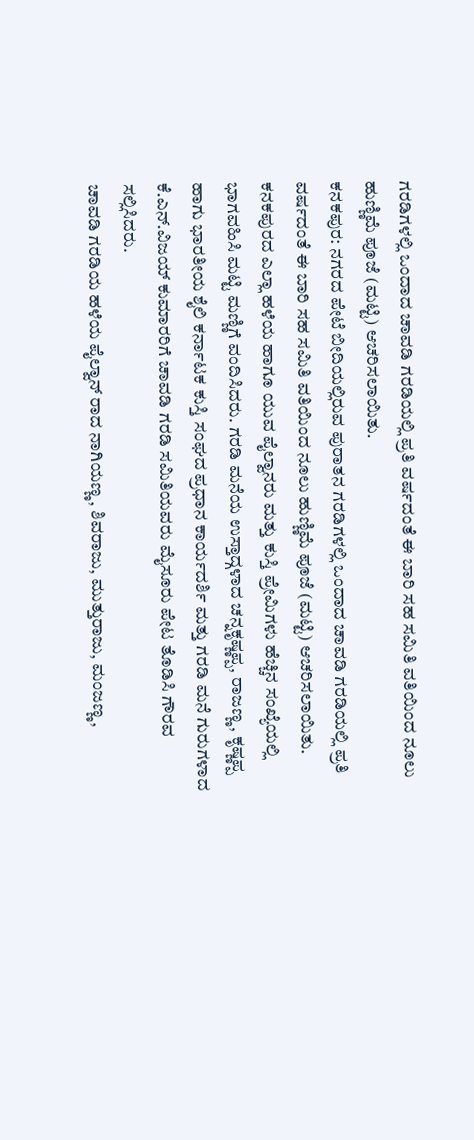ಗರಡಿಗಳಲ್ಲಿ ಒಂದಾದ ಚಾವಡಿ ಗರಡಿಯಲ್ಲಿ ಪ್ರತಿ ವರ್ಷದಂತೆ ಈ ಬಾರಿ ಸಹ ಸಮಿತಿ ವತಿಯಿಂದ ನೂಲು ಹುಣ್ಣಿಮೆ ಪೂಜೆ (ಮಟ್ಟಿ) ಆಚರಿಸಲಾಯಿತು.
ಕನಕಪುರ: ನಗರದ ಪೇಟೆ ಬೀದಿಯಲ್ಲಿರುವ ಪುರಾತನ ಗರಡಿಗಳಲ್ಲಿ ಒಂದಾದ ಚಾವಡಿ ಗರಡಿಯಲ್ಲಿ ಪ್ರತಿ ವರ್ಷದಂತೆ ಈ ಬಾರಿ ಸಹ ಸಮಿತಿ ವತಿಯಿಂದ ನೂಲು ಹುಣ್ಣಿಮೆ ಪೂಜೆ (ಮಟ್ಟಿ) ಆಚರಿಸಲಾಯಿತು.
ಕನಕಪುರದ ಎಲ್ಲಾ ಹಳೆಯ ಹಾಗೂ ಯುವ ಪೈಲ್ವಾನರು ಮತ್ತು ಕುಸ್ತಿ ಪ್ರೇಮಿಗಳು ಹೆಚ್ಚಿನ ಸಂಖ್ಯೆಯಲ್ಲಿ ಭಾಗವಹಿಸಿ ಮಟ್ಟಿ ಮಣ್ಣಿಗೆ ವಂದಿಸಿದರು. ಗರಡಿ ಮನೆಯ ಉಸ್ತಾದ್ಗಳಾದ ಚನ್ನಕೃಷ್ಣಪ್ಪ, ರಾಜಣ್ಣ, ಕೃಷ್ಣಪ್ಪ ಹಾಗು ಭಾರತೀಯ ಶೈಲಿ ಕರ್ನಾಟಕ ಕುಸ್ತಿ ಸಂಘದ ಪ್ರಧಾನ ಕಾರ್ಯದರ್ಶಿ ಮತ್ತು ಗರಡಿ ಮನೆ ಗುರುಗಳಾದ ಕೆ.ಎನ್.ವಿಜಯ್ ಕುಮಾರರಿಗೆ ಚಾವಡಿ ಗರಡಿ ಸಮಿತಿಯವರು ಮೈಸೂರು ಪೇಟ ತೊಡಿಸಿ ಗೌರವ ಸಲ್ಲಿಸಿದರು.
ಚಾವಡಿ ಗರಡಿಯ ಹಳೆಯ ಪೈಲ್ವಾನ್ ರಾದ ನಾಗಿಯಣ್ಣ, ಶಿವರಾಜು, ಮುತ್ತುರಾಜು, ಮಂಜಣ್ಣ,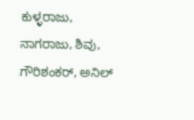ಕುಳ್ಳರಾಜು, ನಾಗರಾಜು, ಶಿವು, ಗೌರಿಶಂಕರ್, ಅನಿಲ್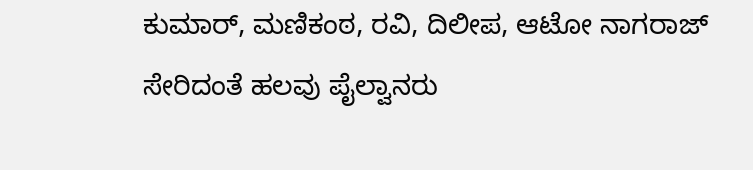ಕುಮಾರ್, ಮಣಿಕಂಠ, ರವಿ, ದಿಲೀಪ, ಆಟೋ ನಾಗರಾಜ್ ಸೇರಿದಂತೆ ಹಲವು ಪೈಲ್ವಾನರು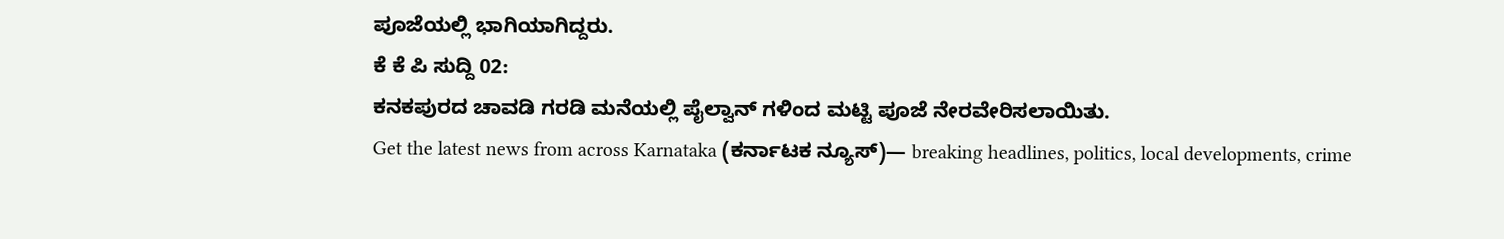ಪೂಜೆಯಲ್ಲಿ ಭಾಗಿಯಾಗಿದ್ದರು.
ಕೆ ಕೆ ಪಿ ಸುದ್ದಿ 02:
ಕನಕಪುರದ ಚಾವಡಿ ಗರಡಿ ಮನೆಯಲ್ಲಿ ಪೈಲ್ವಾನ್ ಗಳಿಂದ ಮಟ್ಟಿ ಪೂಜೆ ನೇರವೇರಿಸಲಾಯಿತು.
Get the latest news from across Karnataka (ಕರ್ನಾಟಕ ನ್ಯೂಸ್)— breaking headlines, politics, local developments, crime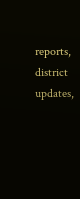reports, district updates,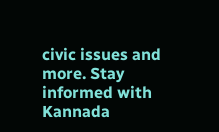civic issues and more. Stay informed with Kannada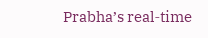Prabha’s real‑time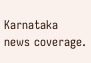Karnataka news coverage.